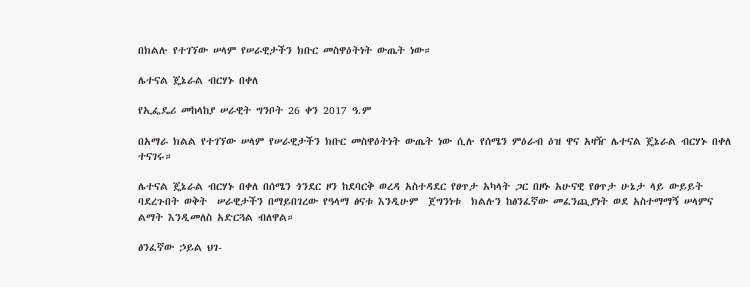በክልሉ የተገኘው ሠላም የሠራዊታችን ክቡር መስዋዕትነት ውጤት ነው።

ሌተናል ጄኔራል ብርሃኑ በቀለ

የኢፌዴሪ መከላከያ ሠራዊት ግንቦት 26 ቀን 2017 ዓ.ም

በአማራ ክልል የተገኘው ሠላም የሠራዊታችን ክቡር መስዋዕትነት ውጤት ነው ሲሉ የሰሜን ምዕራብ ዕዝ ዋና አዛዥ ሌተናል ጄኔራል ብርሃኑ በቀለ ተናገሩ።

ሌተናል ጄኔራል ብርሃኑ በቀለ በሰሜን ጎንደር ዞን ከደባርቅ ወረዳ አስተዳደር የፀጥታ አካላት ጋር በዞኑ አሁናዊ የፀጥታ ሁኔታ ላይ ውይይት ባደረጉበት ወቅት  ሠራዊታችን በማይበገረው የዓላማ ፅናቱ እንዲሁም  ጀግንነቱ  ክልሉን ከፅንፈኛው መፈንጪያነት ወደ አስተማማኝ ሠላምና ልማት እንዲመለስ አድርጓል ብለዋል።

ፅንፈኛው ኃይል ህገ-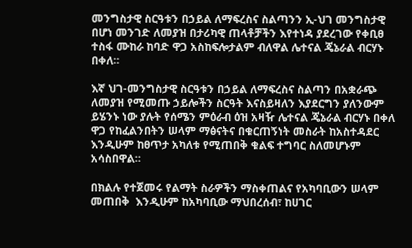መንግስታዊ ስርዓቱን በኃይል ለማፍረስና ስልጣንን ኢ-ህገ መንግስታዊ በሆነ መንገድ ለመያዝ በታሪካዊ ጠላቶቻችን እየተነዳ ያደረገው የቀቢፀ ተስፋ ሙከራ ከባድ ዋጋ አስከፍሎታልም ብለዋል ሌተናል ጄኔራል ብርሃኑ በቀለ።

እኛ ህገ-መንግስታዊ ስርዓቱን በኃይል ለማፍረስና ስልጣን በአቋራጭ ለመያዝ የሚመጡ ኃይሎችን ስርዓት እናስይዛለን እያደርግን ያለንውም ይሄንኑ ነው ያሉት የሰሜን ምዕራብ ዕዝ አዛዥ ሌተናል ጄኔራል ብርሃኑ በቀለ ዋጋ የከፈልንበትን ሠላም ማፅናትና በቁርጠኝነት መስራት ከአስተዳደር  እንዲሁም ከፀጥታ አካለቱ የሚጠበቅ ቁልፍ ተግባር ስለመሆኑም አሳስበዋል።

በክልሉ የተጀመሩ የልማት ስራዎችን ማስቀጠልና የአካባቢውን ሠላም መጠበቅ  እንዲሁም ከአካባቢው ማህበረሰብ፣ ከሀገር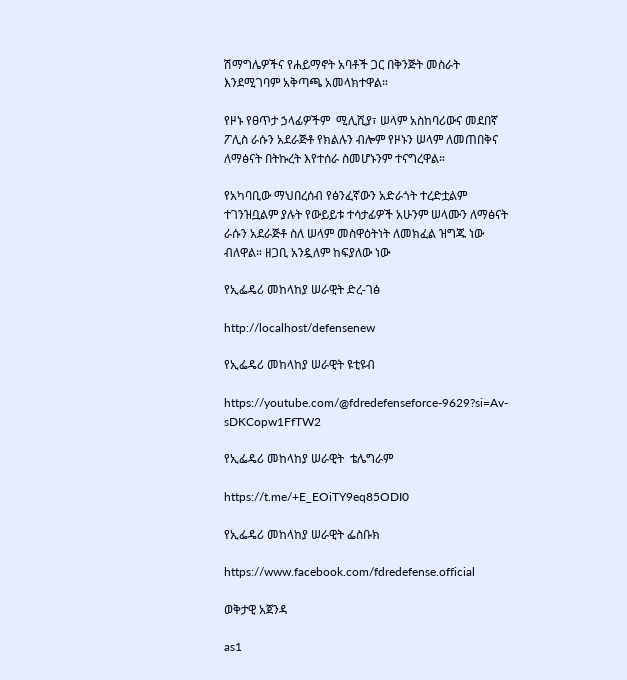ሽማግሌዎችና የሐይማኖት አባቶች ጋር በቅንጅት መስራት እንደሚገባም አቅጣጫ አመላክተዋል።

የዞኑ የፀጥታ ኃላፊዎችም  ሚሊሺያ፣ ሠላም አስከባሪውና መደበኛ ፖሊስ ራሱን አደራጅቶ የክልሉን ብሎም የዞኑን ሠላም ለመጠበቅና ለማፅናት በትኩረት እየተሰራ ስመሆኑንም ተናግረዋል።

የአካባቢው ማህበረሰብ የፅንፈኛውን አድራጎት ተረድቷልም ተገንዝቧልም ያሉት የውይይቱ ተሳታፊዎች አሁንም ሠላሙን ለማፅናት ራሱን አደራጅቶ ስለ ሠላም መስዋዕትነት ለመክፈል ዝግጁ ነው ብለዋል። ዘጋቢ አንዷለም ከፍያለው ነው

የኢፌዴሪ መከላከያ ሠራዊት ድረ-ገፅ

http://localhost/defensenew

የኢፌዴሪ መከላከያ ሠራዊት ዩቲዩብ

https://youtube.com/@fdredefenseforce-9629?si=Av-sDKCopw1FfTW2

የኢፌዴሪ መከላከያ ሠራዊት  ቴሌግራም

https://t.me/+E_EOiTY9eq85ODI0

የኢፌዴሪ መከላከያ ሠራዊት ፌስቡክ

https://www.facebook.com/fdredefense.official

ወቅታዊ አጀንዳ

as1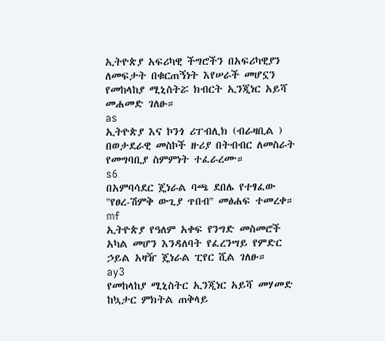ኢትዮጵያ አፍሪካዊ ችግሮችን በአፍሪካዊያን ለመፍታት በቁርጠኝነት እየሠራች መሆኗን የመከላከያ ሚኒስትሯ ክብርት ኢንጂነር አይሻ መሐመድ ገለፁ።
as
ኢትዮጵያ እና ኮንጎ ሪፐብሊክ (ብራዛቢል ) በወታደራዊ መስኮች ዙሪያ በትብብር ለመስራት የመግባቢያ ስምምነት ተፈራረሙ።
s6
በአምባሳደር ጄነራል ባጫ ደበሌ የተፃፈው ''የፀረ-ሽምቅ ውጊያ ጥበብ'' መፅሐፍ ተመረቀ።
mf
ኢትዮጵያ የዓለም አቀፍ የንግድ መስመሮች አካል መሆን እንዳለባት የፈረንሣይ የምድር ኃይል አዛዥ ጄነራል ፒየር ሺል ገለፁ።
ay3
የመከላከያ ሚኒስትር ኢንጂነር አይሻ መሃመድ ከኳታር ምክትል ጠቅላይ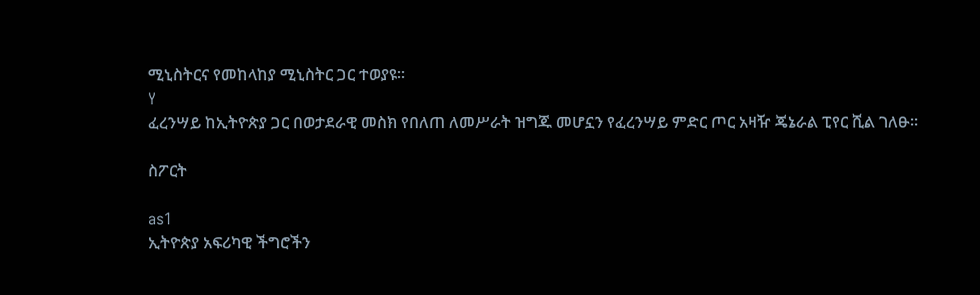ሚኒስትርና የመከላከያ ሚኒስትር ጋር ተወያዩ።
Y
ፈረንሣይ ከኢትዮጵያ ጋር በወታደራዊ መስክ የበለጠ ለመሥራት ዝግጁ መሆኗን የፈረንሣይ ምድር ጦር አዛዥ ጄኔራል ፒየር ሺል ገለፁ።

ስፖርት

as1
ኢትዮጵያ አፍሪካዊ ችግሮችን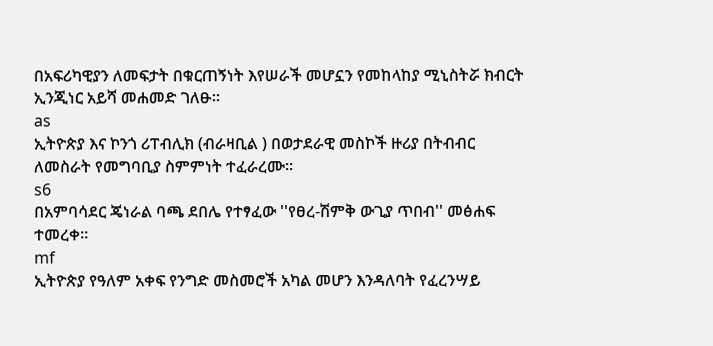በአፍሪካዊያን ለመፍታት በቁርጠኝነት እየሠራች መሆኗን የመከላከያ ሚኒስትሯ ክብርት ኢንጂነር አይሻ መሐመድ ገለፁ።
as
ኢትዮጵያ እና ኮንጎ ሪፐብሊክ (ብራዛቢል ) በወታደራዊ መስኮች ዙሪያ በትብብር ለመስራት የመግባቢያ ስምምነት ተፈራረሙ።
s6
በአምባሳደር ጄነራል ባጫ ደበሌ የተፃፈው ''የፀረ-ሽምቅ ውጊያ ጥበብ'' መፅሐፍ ተመረቀ።
mf
ኢትዮጵያ የዓለም አቀፍ የንግድ መስመሮች አካል መሆን እንዳለባት የፈረንሣይ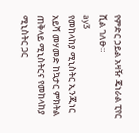የምድር ኃይል አዛዥ ጄነራል ፒየር ሺል ገለፁ።
ay3
የመከላከያ ሚኒስትር ኢንጂነር አይሻ መሃመድ ከኳታር ምክትል ጠቅላይ ሚኒስትርና የመከላከያ ሚኒስትር ጋር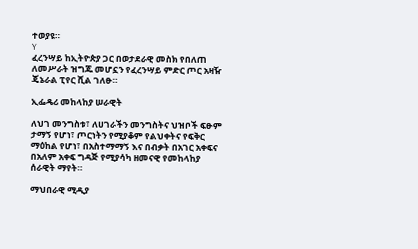ተወያዩ።
Y
ፈረንሣይ ከኢትዮጵያ ጋር በወታደራዊ መስክ የበለጠ ለመሥራት ዝግጁ መሆኗን የፈረንሣይ ምድር ጦር አዛዥ ጄኔራል ፒየር ሺል ገለፁ።

ኢፌዴሪ መከላከያ ሠራዊት

ለህገ መንግስቱ፣ ለሀገራችን መንግስትና ህዝቦች ፍፁም ታማኝ የሆነ፣ ጦርነትን የሚያቆም የልህቀትና የፍቅር ማዕከል የሆነ፣ በአስተማማኝ እና በብቃት በአገር አቀፍና በአለም አቀፍ ግዳጅ የሚያሳካ ዘመናዊ የመከላከያ ሰራዊት ማየት።

ማህበራዊ ሚዲያ